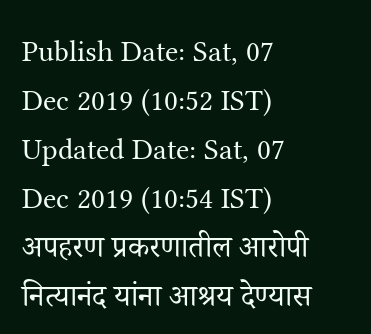Publish Date: Sat, 07 Dec 2019 (10:52 IST)
Updated Date: Sat, 07 Dec 2019 (10:54 IST)
अपहरण प्रकरणातील आरोपी नित्यानंद यांना आश्रय देण्यास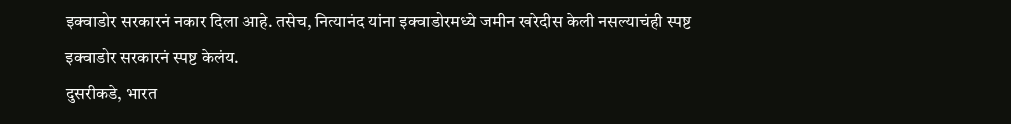इक्वाडोर सरकारनं नकार दिला आहे. तसेच, नित्यानंद यांना इक्वाडोरमध्ये जमीन खरेदीस केली नसल्याचंही स्पष्ट इक्वाडोर सरकारनं स्पष्ट केलंय.
दुसरीकडे, भारत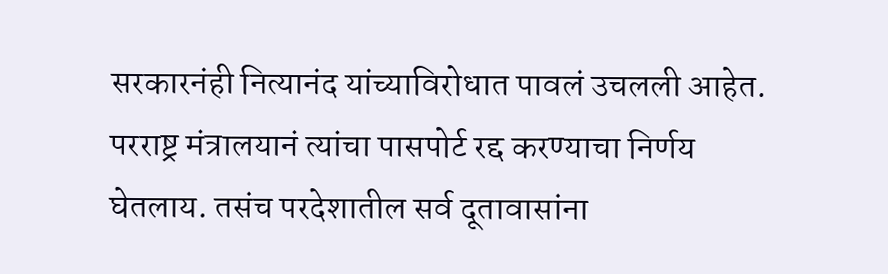सरकारनंही नित्यानंद यांच्याविरोधात पावलं उचलली आहेत. परराष्ट्र मंत्रालयानं त्यांचा पासपोर्ट रद्द करण्याचा निर्णय घेतलाय. तसंच परदेशातील सर्व दूतावासांना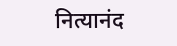नित्यानंद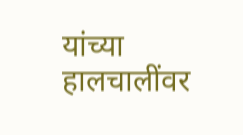यांच्या हालचालींवर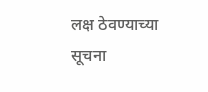लक्ष ठेवण्याच्या सूचना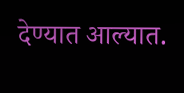देण्यात आल्यात.